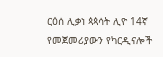ርዕሰ ሊቃነ ጳጳሳት ሊዮ 14ኛ የመጀመሪያውን የካርዲናሎች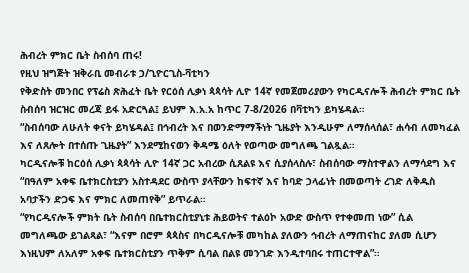ሕብረት ምክር ቤት ስብሰባ ጠሩ!
የዚህ ዝግጅት ዝቅራቢ መብራቱ ኃ/ጊዮርጊስ-ቫቲካን
የቅድስት መንበር የፕሬስ ጽሕፈት ቤት የርዕሰ ሊቃነ ጳጳሳት ሊዮ 14ኛ የመጀመሪያውን የካርዲናሎች ሕብረት ምክር ቤት ስብሰባ ዝርዝር መረጃ ይፋ አድርጓል፤ ይህም እ.አ.አ ከጥር 7-8/2026 በቫቲካን ይካሄዳል።
“ስብሰባው ለሁለት ቀናት ይካሄዳል፤ በኅብረት እና በወንድማማችነት ጊዜያት እንዲሁም ለማሰላሰል፣ ሐሳብ ለመካፈል እና ለጸሎት በተሰጡ ጊዜያት” እንደሚከናወን ቅዳሜ ዕለት የወጣው መግለጫ ገልጿል።
ካርዲናሎቹ ከርዕሰ ሊቃነ ጳጳሳት ሊዮ 14ኛ ጋር አብረው ሲጸልዩ እና ሲያሰላስሉ፣ ስብሰባው ማስተዋልን ለማሳደግ እና “በዓለም አቀፍ ቤተክርስቲያን አስተዳደር ውስጥ ያላቸውን ከፍተኛ እና ከባድ ኃላፊነት በመወጣት ረገድ ለቅዱስ አባታችን ድጋፍ እና ምክር ለመጠየቅ” ይጥራል።
“የካርዲናሎች ምክት ቤት ስብሰባ በቤተክርስቲያኒቱ ሕይወትና ተልዕኮ አውድ ውስጥ የተቀመጠ ነው” ሲል መግለጫው ይገልጻል፣ “እናም በሮም ጳጳስና በካርዲናሎቹ መካከል ያለውን ኅብረት ለማጠናከር ያለመ ሲሆን እነዚህም ለአለም አቀፍ ቤተክርስቲያን ጥቅም ሲባል በልዩ መንገድ እንዲተባበሩ ተጠርተዋል”።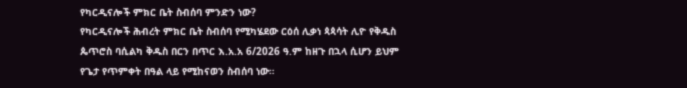የካርዲናሎች ምክር ቤት ስብሰባ ምንድን ነው?
የካርዲናሎች ሕብረት ምክር ቤት ስብሰባ የሚካሄደው ርዕሰ ሊቃነ ጳጳሳት ሊዮ የቅዱስ ጴጥሮስ ባሲልካ ቅዱስ በርን በጥር እ.አ.አ 6/2026 ዓ.ም ከዘጉ በኋላ ሲሆን ይህም የጌታ የጥምቀት በዓል ላይ የሚከናወን ስብሰባ ነው።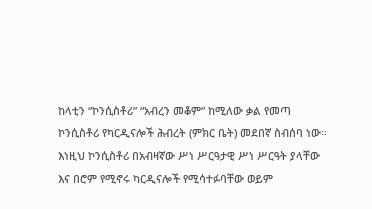ከላቲን “ኮንሲስቶሪ” “አብረን መቆም” ከሚለው ቃል የመጣ ኮንሲስቶሪ የካርዲናሎች ሕብረት (ምክር ቤት) መደበኛ ስብሰባ ነው።
እነዚህ ኮንሲስቶሪ በአብዛኛው ሥነ ሥርዓታዊ ሥነ ሥርዓት ያላቸው እና በሮም የሚኖሩ ካርዲናሎች የሚሳተፉባቸው ወይም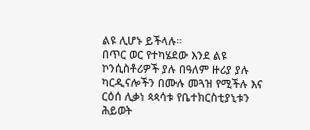ልዩ ሊሆኑ ይችላሉ።
በጥር ወር የተካሄደው እንደ ልዩ ኮንሲስቶሪዎች ያሉ በዓለም ዙሪያ ያሉ ካርዲናሎችን በሙሉ መጓዝ የሚችሉ እና ርዕሰ ሊቃነ ጳጳሳቱ የቤተክርስቲያኒቱን ሕይወት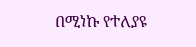በሚነኩ የተለያዩ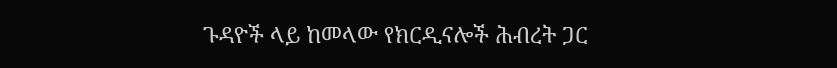ጉዳዮች ላይ ከመላው የክርዲናሎች ሕብረት ጋር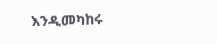እንዲመካከሩ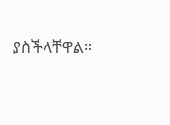ያስችላቸዋል።